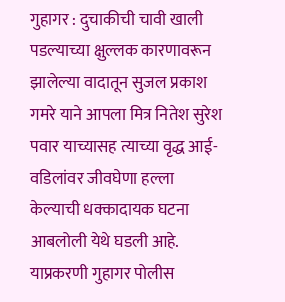गुहागर : दुचाकीची चावी खाली पडल्याच्या क्षुल्लक कारणावरून झालेल्या वादातून सुजल प्रकाश गमरे याने आपला मित्र नितेश सुरेश पवार याच्यासह त्याच्या वृद्ध आई-वडिलांवर जीवघेणा हल्ला केल्याची धक्कादायक घटना आबलोली येथे घडली आहे. याप्रकरणी गुहागर पोलीस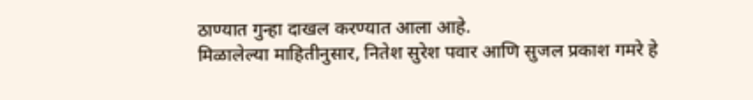ठाण्यात गुन्हा दाखल करण्यात आला आहे.
मिळालेल्या माहितीनुसार, नितेश सुरेश पवार आणि सुजल प्रकाश गमरे हे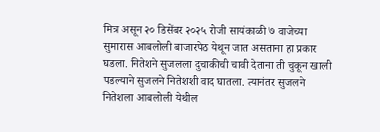मित्र असून २० डिसेंबर २०२५ रोजी सायंकाळी ७ वाजेच्या सुमारास आबलोली बाजारपेठ येथून जात असताना हा प्रकार घडला. नितेशने सुजलला दुचाकीची चावी देताना ती चुकून खाली पडल्याने सुजलने नितेशशी वाद घातला. त्यानंतर सुजलने नितेशला आबलोली येथील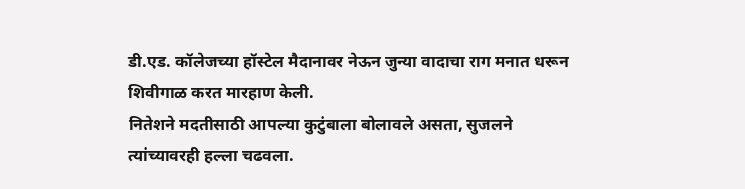डी.एड. कॉलेजच्या हॉस्टेल मैदानावर नेऊन जुन्या वादाचा राग मनात धरून शिवीगाळ करत मारहाण केली.
नितेशने मदतीसाठी आपल्या कुटुंबाला बोलावले असता, सुजलने त्यांच्यावरही हल्ला चढवला.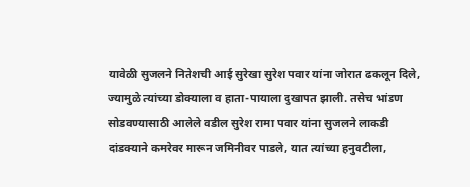यावेळी सुजलने नितेशची आई सुरेखा सुरेश पवार यांना जोरात ढकलून दिले, ज्यामुळे त्यांच्या डोक्याला व हाता-पायाला दुखापत झाली. तसेच भांडण सोडवण्यासाठी आलेले वडील सुरेश रामा पवार यांना सुजलने लाकडी दांडक्याने कमरेवर मारून जमिनीवर पाडले, यात त्यांच्या हनुवटीला,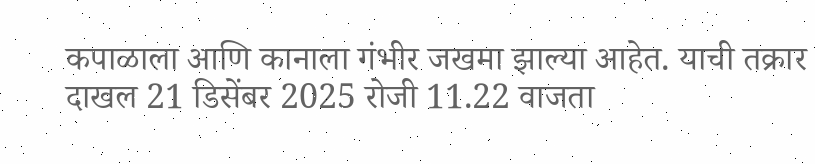कपाळाला आणि कानाला गंभीर जखमा झाल्या आहेत. याची तक्रार दाखल 21 डिसेंबर 2025 रोजी 11.22 वाजता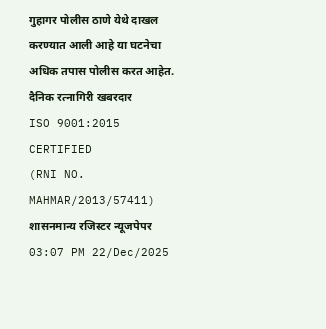गुहागर पोलीस ठाणे येथे दाखल करण्यात आली आहे या घटनेचा अधिक तपास पोलीस करत आहेत.
दैनिक रत्नागिरी खबरदार
ISO 9001:2015 CERTIFIED
(RNI NO. MAHMAR/2013/57411)
शासनमान्य रजिस्टर न्यूजपेपर
03:07 PM 22/Dec/2025